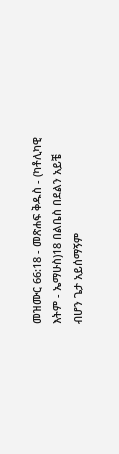መዝሙር 66:18 - መጽሐፍ ቅዱስ - (ካቶሊካዊ እትም - ኤማሁስ)18 በልቤስ በደልን አይቼ ብሆን ጌታ አይሰማኝም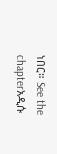ነበር። See the chapterአዲሱ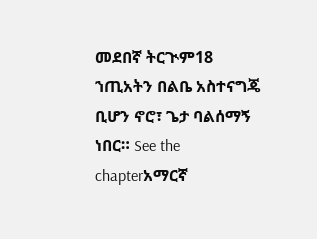መደበኛ ትርጒም18 ኀጢአትን በልቤ አስተናግጄ ቢሆን ኖሮ፣ ጌታ ባልሰማኝ ነበር። See the chapterአማርኛ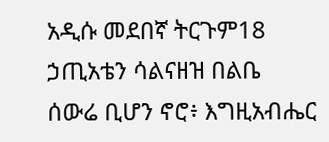አዲሱ መደበኛ ትርጉም18 ኃጢአቴን ሳልናዘዝ በልቤ ሰውሬ ቢሆን ኖሮ፥ እግዚአብሔር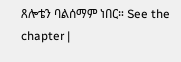ጸሎቴን ባልሰማም ነበር። See the chapter |